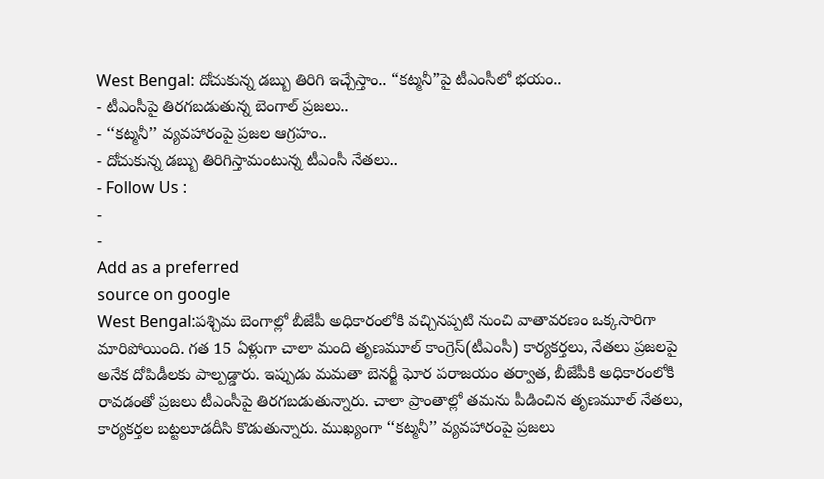West Bengal: దోచుకున్న డబ్బు తిరిగి ఇచ్చేస్తాం.. “కట్మనీ”పై టీఎంసీలో భయం..
- టీఎంసీపై తిరగబడుతున్న బెంగాల్ ప్రజలు..
- ‘‘కట్మనీ’’ వ్యవహారంపై ప్రజల ఆగ్రహం..
- దోచుకున్న డబ్బు తిరిగిస్తామంటున్న టీఎంసీ నేతలు..
- Follow Us :
-
-
Add as a preferred
source on google
West Bengal:పశ్చిమ బెంగాల్లో బీజేపీ అధికారంలోకి వచ్చినప్పటి నుంచి వాతావరణం ఒక్కసారిగా మారిపోయింది. గత 15 ఏళ్లుగా చాలా మంది తృణమూల్ కాంగ్రెస్(టీఎంసీ) కార్యకర్తలు, నేతలు ప్రజలపై అనేక దోపిడీలకు పాల్పడ్డారు. ఇప్పుడు మమతా బెనర్జీ ఘోర పరాజయం తర్వాత, బీజేపీకి అధికారంలోకి రావడంతో ప్రజలు టీఎంసీపై తిరగబడుతున్నారు. చాలా ప్రాంతాల్లో తమను పీడించిన తృణమూల్ నేతలు, కార్యకర్తల బట్టలూడదీసి కొడుతున్నారు. ముఖ్యంగా ‘‘కట్మనీ’’ వ్యవహారంపై ప్రజలు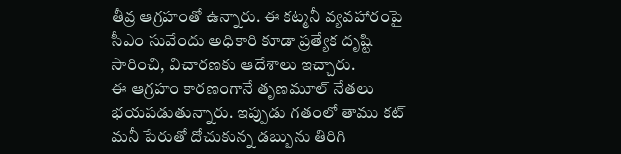తీవ్ర ఆగ్రహంతో ఉన్నారు. ఈ కట్మనీ వ్యవహారంపై సీఎం సువేందు అధికారి కూడా ప్రత్యేక దృష్టి సారించి, విచారణకు ఆదేశాలు ఇచ్చారు.
ఈ ఆగ్రహం కారణంగానే తృణమూల్ నేతలు భయపడుతున్నారు. ఇప్పుడు గతంలో తాము కట్ మనీ పేరుతో దోచుకున్న డబ్బును తిరిగి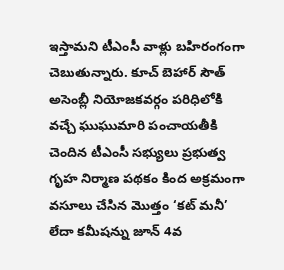ఇస్తామని టీఎంసీ వాళ్లు బహిరంగంగా చెబుతున్నారు. కూచ్ బెహార్ సౌత్ అసెంబ్లీ నియోజకవర్గం పరిధిలోకి వచ్చే ఘుఘుమారి పంచాయతీకి చెందిన టీఎంసీ సభ్యులు ప్రభుత్వ గృహ నిర్మాణ పథకం కింద అక్రమంగా వసూలు చేసిన మొత్తం ‘కట్ మనీ’ లేదా కమీషన్ను జూన్ 4వ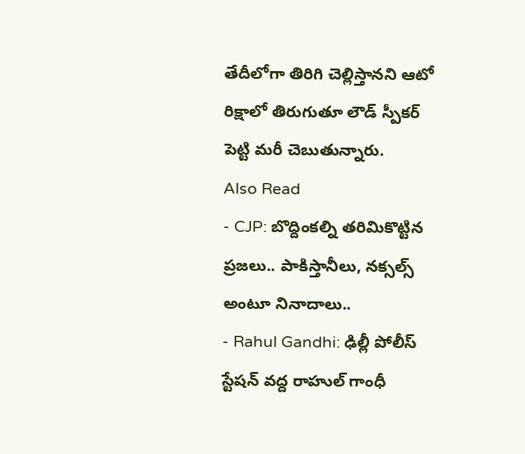తేదీలోగా తిరిగి చెల్లిస్తానని ఆటో రిక్షాలో తిరుగుతూ లౌడ్ స్పీకర్ పెట్టి మరీ చెబుతున్నారు.
Also Read
- CJP: బొద్దింకల్ని తరిమికొట్టిన ప్రజలు.. పాకిస్తానీలు, నక్సల్స్ అంటూ నినాదాలు..
- Rahul Gandhi: ఢిల్లీ పోలీస్ స్టేషన్ వద్ద రాహుల్ గాంధీ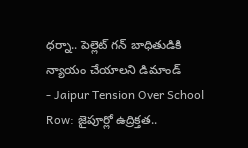ధర్నా.. పెల్లెట్ గన్ బాధితుడికి న్యాయం చేయాలని డిమాండ్
- Jaipur Tension Over School Row: జైపూర్లో ఉద్రిక్తత..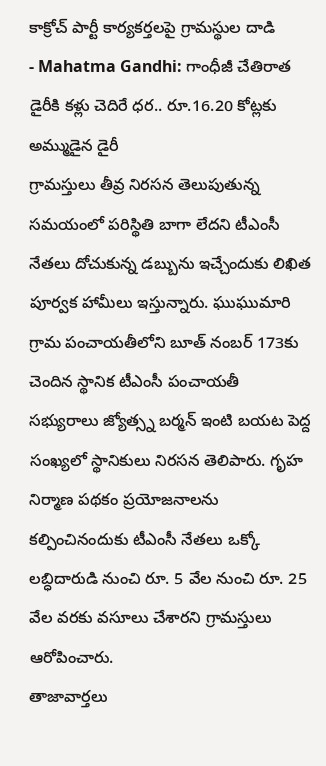కాక్రోచ్ పార్టీ కార్యకర్తలపై గ్రామస్థుల దాడి
- Mahatma Gandhi: గాంధీజీ చేతిరాత డైరీకి కళ్లు చెదిరే ధర.. రూ.16.20 కోట్లకు అమ్ముడైన డైరీ
గ్రామస్తులు తీవ్ర నిరసన తెలుపుతున్న సమయంలో పరిస్థితి బాగా లేదని టీఎంసీ నేతలు దోచుకున్న డబ్బును ఇచ్చేందుకు లిఖిత పూర్వక హామీలు ఇస్తున్నారు. ఘుఘుమారి గ్రామ పంచాయతీలోని బూత్ నంబర్ 173కు చెందిన స్థానిక టీఎంసీ పంచాయతీ సభ్యురాలు జ్యోత్స్న బర్మన్ ఇంటి బయట పెద్ద సంఖ్యలో స్థానికులు నిరసన తెలిపారు. గృహ నిర్మాణ పథకం ప్రయోజనాలను కల్పించినందుకు టీఎంసీ నేతలు ఒక్కో లబ్ధిదారుడి నుంచి రూ. 5 వేల నుంచి రూ. 25 వేల వరకు వసూలు చేశారని గ్రామస్తులు ఆరోపించారు.
తాజావార్తలు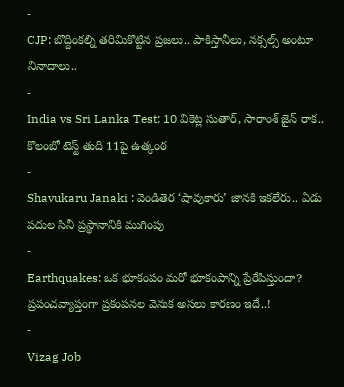-
CJP: బొద్దింకల్ని తరిమికొట్టిన ప్రజలు.. పాకిస్తానీలు, నక్సల్స్ అంటూ నినాదాలు..
-
India vs Sri Lanka Test: 10 వికెట్ల సుతార్, సారాంశ్ జైన్ రాక.. కొలంబో టెస్ట్ తుది 11పై ఉత్కంఠ
-
Shavukaru Janaki : వెండితెర ‘షావుకారు’ జానకి ఇకలేరు.. ఏడు పదుల సినీ ప్రస్థానానికి ముగింపు
-
Earthquakes: ఒక భూకంపం మరో భూకంపాన్ని ప్రేరేపిస్తుందా? ప్రపంచవ్యాప్తంగా ప్రకంపనల వెనుక అసలు కారణం ఇదే..!
-
Vizag Job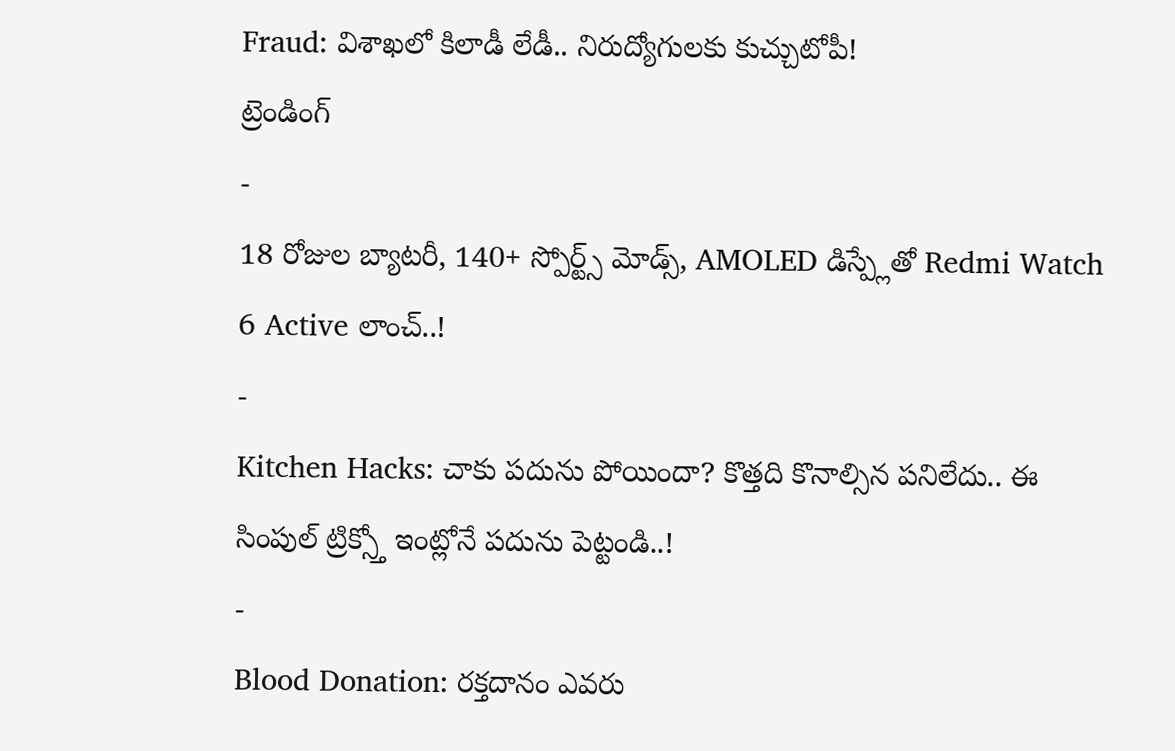Fraud: విశాఖలో కిలాడీ లేడీ.. నిరుద్యోగులకు కుచ్చుటోపీ!
ట్రెండింగ్
-
18 రోజుల బ్యాటరీ, 140+ స్పోర్ట్స్ మోడ్స్, AMOLED డిస్ప్లేతో Redmi Watch 6 Active లాంచ్..!
-
Kitchen Hacks: చాకు పదును పోయిందా? కొత్తది కొనాల్సిన పనిలేదు.. ఈ సింపుల్ ట్రిక్స్తో ఇంట్లోనే పదును పెట్టండి..!
-
Blood Donation: రక్తదానం ఎవరు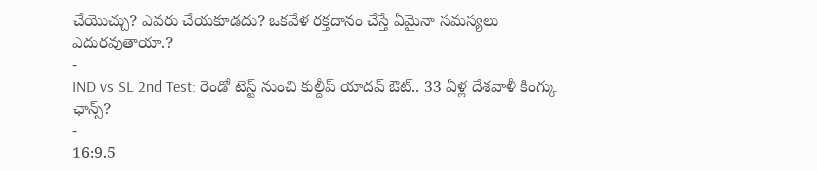చేయొచ్చు? ఎవరు చేయకూడదు? ఒకవేళ రక్తదానం చేస్తే ఏమైనా సమస్యలు ఎదురవుతాయా.?
-
IND vs SL 2nd Test: రెండో టెస్ట్ నుంచి కుల్దీప్ యాదవ్ ఔట్.. 33 ఏళ్ల దేశవాళీ కింగ్కు ఛాన్స్?
-
16:9.5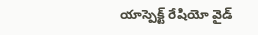యాస్పెక్ట్ రేషియో వైడ్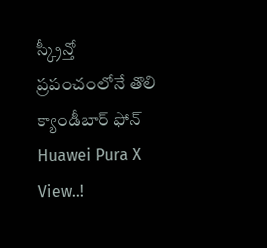స్క్రీన్తో ప్రపంచంలోనే తొలి క్యాండీబార్ ఫోన్ Huawei Pura X View..!